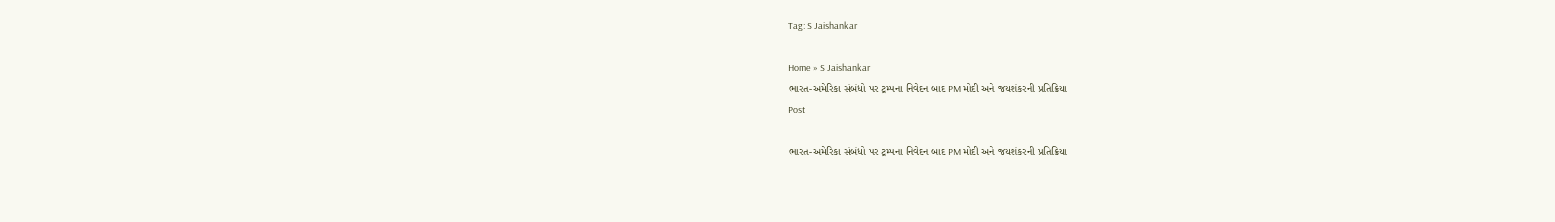Tag: S Jaishankar

Home » S Jaishankar
ભારત-અમેરિકા સંબંધો પર ટ્રમ્પના નિવેદન બાદ PM મોદી અને જયશંકરની પ્રતિક્રિયા
Post

ભારત-અમેરિકા સંબંધો પર ટ્રમ્પના નિવેદન બાદ PM મોદી અને જયશંકરની પ્રતિક્રિયા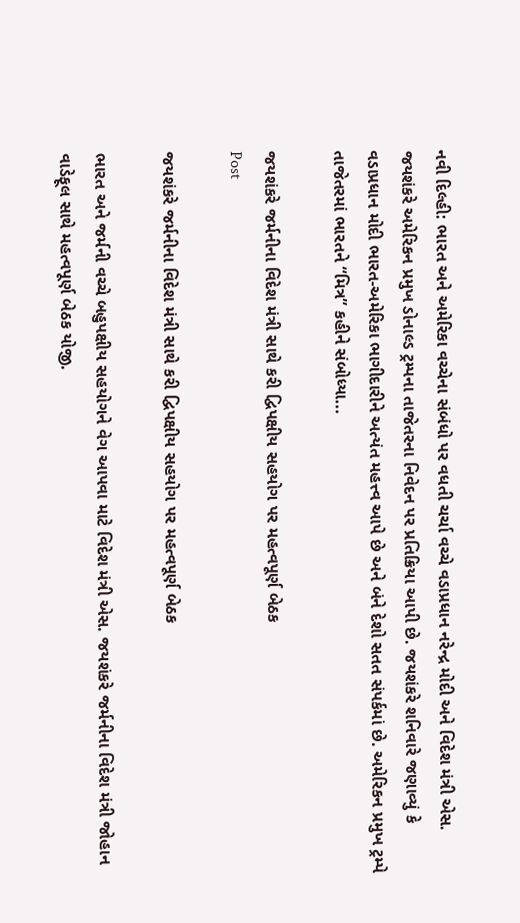નવી દિલ્હી: ભારત અને અમેરિકા વચ્ચેના સંબંધો પર વધતી ચર્ચા વચ્ચે વડાપ્રધાન નરેન્દ્ર મોદી અને વિદેશ મંત્રી એસ. જયશંકરે અમેરિકન પ્રમુખ ડોનાલ્ડ ટ્રમ્પના તાજેતરના નિવેદન પર પ્રતિક્રિયા આપી છે. જયશંકરે શનિવારે જણાવ્યું કે વડાપ્રધાન મોદી ભારત-અમેરિકા ભાગીદારીને અત્યંત મહત્ત્વ આપે છે અને બંને દેશો સતત સંપર્કમાં છે. અમેરિકન પ્રમુખ ટ્રમ્પે તાજેતરમાં ભારતને “મિત્ર” કહીને સંબોધ્યા...

જયશંકરે જર્મનીના વિદેશ મંત્રી સાથે કરી દ્વિપક્ષીય સહયોગ પર મહત્વપૂર્ણ બેઠક
Post

જયશંકરે જર્મનીના વિદેશ મંત્રી સાથે કરી દ્વિપક્ષીય સહયોગ પર મહત્વપૂર્ણ બેઠક

ભારત અને જર્મની વચ્ચે બહુપક્ષીય સહયોગને વેગ આપવા માટે વિદેશ મંત્રી એસ. જયશંકરે જર્મનીના વિદેશ મંત્રી જોહાન વાડેફૂલ સાથે મહત્વપૂર્ણ બેઠક યોજી.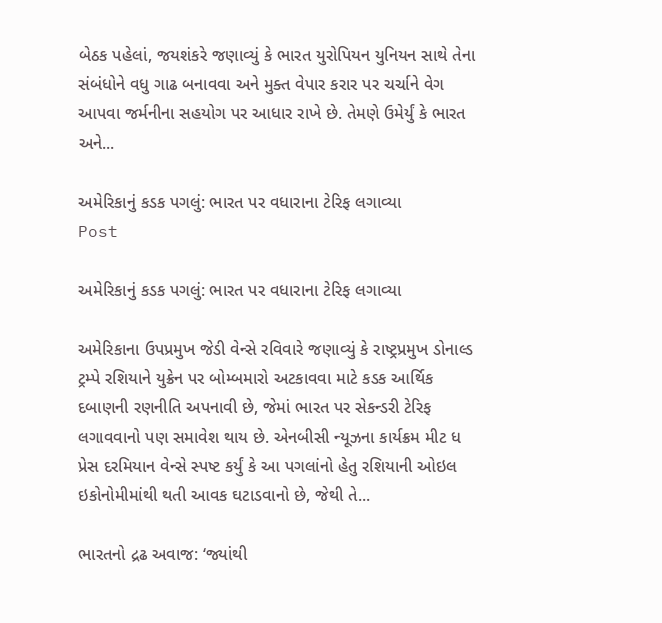બેઠક પહેલાં, જયશંકરે જણાવ્યું કે ભારત યુરોપિયન યુનિયન સાથે તેના સંબંધોને વધુ ગાઢ બનાવવા અને મુક્ત વેપાર કરાર પર ચર્ચાને વેગ આપવા જર્મનીના સહયોગ પર આધાર રાખે છે. તેમણે ઉમેર્યું કે ભારત અને...

અમેરિકાનું કડક પગલું: ભારત પર વધારાના ટેરિફ લગાવ્યા
Post

અમેરિકાનું કડક પગલું: ભારત પર વધારાના ટેરિફ લગાવ્યા

અમેરિકાના ઉપપ્રમુખ જેડી વેન્સે રવિવારે જણાવ્યું કે રાષ્ટ્રપ્રમુખ ડોનાલ્ડ ટ્રમ્પે રશિયાને યુક્રેન પર બોમ્બમારો અટકાવવા માટે કડક આર્થિક દબાણની રણનીતિ અપનાવી છે, જેમાં ભારત પર સેકન્ડરી ટેરિફ લગાવવાનો પણ સમાવેશ થાય છે. એનબીસી ન્યૂઝના કાર્યક્રમ મીટ ધ પ્રેસ દરમિયાન વેન્સે સ્પષ્ટ કર્યું કે આ પગલાંનો હેતુ રશિયાની ઓઇલ ઇકોનોમીમાંથી થતી આવક ઘટાડવાનો છે, જેથી તે...

ભારતનો દ્રઢ અવાજ: ‘જ્યાંથી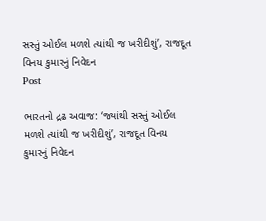સસ્તું ઓઈલ મળશે ત્યાંથી જ ખરીદીશું’, રાજદૂત વિનય કુમારનું નિવેદન
Post

ભારતનો દ્રઢ અવાજ: ‘જ્યાંથી સસ્તું ઓઈલ મળશે ત્યાંથી જ ખરીદીશું’, રાજદૂત વિનય કુમારનું નિવેદન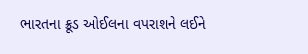ભારતના ક્રૂડ ઓઈલના વપરાશને લઈને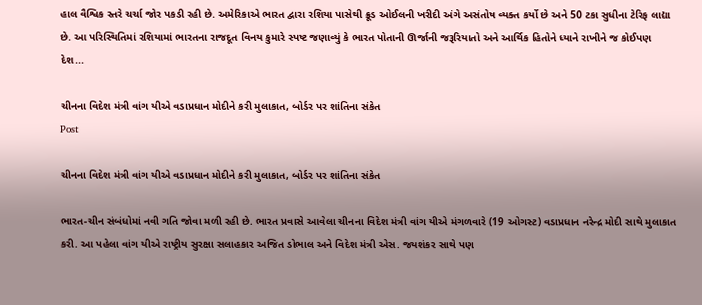હાલ વૈશ્વિક સ્તરે ચર્ચા જોર પકડી રહી છે. અમેરિકાએ ભારત દ્વારા રશિયા પાસેથી ક્રૂડ ઓઈલની ખરીદી અંગે અસંતોષ વ્યક્ત કર્યો છે અને 50 ટકા સુધીના ટેરિફ લાદ્યા છે. આ પરિસ્થિતિમાં રશિયામાં ભારતના રાજદૂત વિનય કુમારે સ્પષ્ટ જણાવ્યું કે ભારત પોતાની ઊર્જાની જરૂરિયાતો અને આર્થિક હિતોને ધ્યાને રાખીને જ કોઈપણ દેશ...

ચીનના વિદેશ મંત્રી વાંગ યીએ વડાપ્રધાન મોદીને કરી મુલાકાત, બોર્ડર પર શાંતિના સંકેત
Post

ચીનના વિદેશ મંત્રી વાંગ યીએ વડાપ્રધાન મોદીને કરી મુલાકાત, બોર્ડર પર શાંતિના સંકેત

ભારત-ચીન સંબંધોમાં નવી ગતિ જોવા મળી રહી છે. ભારત પ્રવાસે આવેલા ચીનના વિદેશ મંત્રી વાંગ યીએ મંગળવારે (19 ઓગસ્ટ) વડાપ્રધાન નરેન્દ્ર મોદી સાથે મુલાકાત કરી. આ પહેલા વાંગ યીએ રાષ્ટ્રીય સુરક્ષા સલાહકાર અજિત ડોભાલ અને વિદેશ મંત્રી એસ. જયશંકર સાથે પણ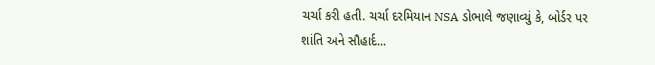ચર્ચા કરી હતી. ચર્ચા દરમિયાન NSA ડોભાલે જણાવ્યું કે, બોર્ડર પર શાંતિ અને સૌહાર્દ...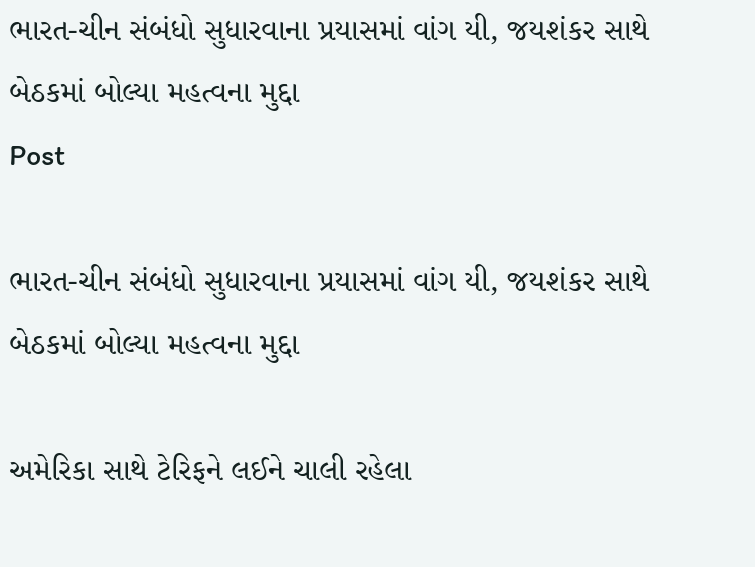ભારત-ચીન સંબંધો સુધારવાના પ્રયાસમાં વાંગ યી, જયશંકર સાથે બેઠકમાં બોલ્યા મહત્વના મુદ્દા
Post

ભારત-ચીન સંબંધો સુધારવાના પ્રયાસમાં વાંગ યી, જયશંકર સાથે બેઠકમાં બોલ્યા મહત્વના મુદ્દા

અમેરિકા સાથે ટેરિફને લઈને ચાલી રહેલા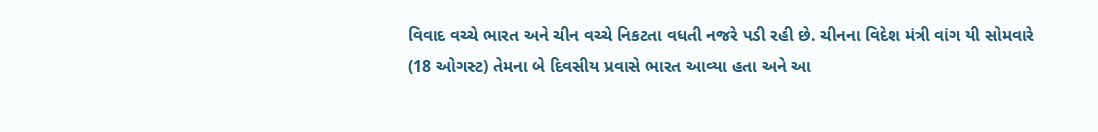વિવાદ વચ્ચે ભારત અને ચીન વચ્ચે નિકટતા વધતી નજરે પડી રહી છે. ચીનના વિદેશ મંત્રી વાંગ યી સોમવારે (18 ઓગસ્ટ) તેમના બે દિવસીય પ્રવાસે ભારત આવ્યા હતા અને આ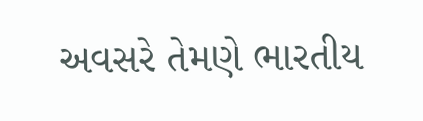અવસરે તેમણે ભારતીય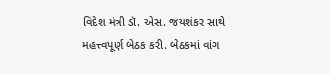વિદેશ મંત્રી ડૉ. એસ. જયશંકર સાથે મહત્ત્વપૂર્ણ બેઠક કરી. બેઠકમાં વાંગ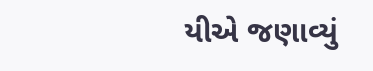યીએ જણાવ્યું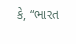કે, “ભારત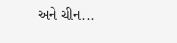અને ચીન...